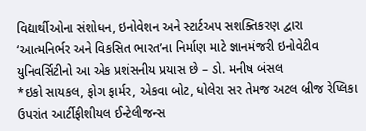વિદ્યાર્થીઓના સંશોધન, ઇનોવેશન અને સ્ટાર્ટઅપ સશક્તિકરણ દ્વારા ‘આત્મનિર્ભર અને વિકસિત ભારત’ના નિર્માણ માટે જ્ઞાનમંજરી ઇનોવેટીવ યુનિવર્સિટીનો આ એક પ્રશંસનીય પ્રયાસ છે – ડો. મનીષ બંસલ
*ઇકો સાયકલ, ફોગ ફાર્મર, એકવા બોટ, ધોલેરા સર તેમજ અટલ બ્રીજ રેપ્લિકા ઉપરાંત આર્ટીફીશીયલ ઈન્ટેલીજન્સ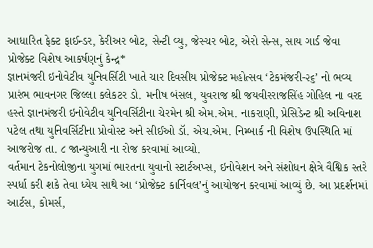આધારિત ફેક્ટ ફાઈન્ડર, કેરીઅર બોટ, સેન્ટી વ્યુ, જેસ્ચર બોટ, એરો સેન્સ, સાય ગાર્ડ જેવા પ્રોજેક્ટ વિશેષ આકર્ષણનું કેન્દ્ર*
જ્ઞાનમંજરી ઇનોવેટીવ યુનિવર્સિટી ખાતે ચાર દિવસીય પ્રોજેક્ટ મહોત્સવ ‘ટેકમંજરી-૨૬’ નો ભવ્ય પ્રારંભ ભાવનગર જિલ્લા કલેકટર ડો. મનીષ બંસલ, યુવરાજ શ્રી જયવીરરાજસિંહ ગોહિલ ના વરદ હસ્તે જ્ઞાનમંજરી ઇનોવેટીવ યુનિવર્સિટીના ચેરમેન શ્રી એમ.એમ. નાકરાણી, પ્રેસિડેન્ટ શ્રી અવિનાશ પટેલ તથા યુનિવર્સિટીના પ્રોવોસ્ટ અને સીઈઓ ડૉ. એચ.એમ. નિમ્બાર્ક ની વિશેષ ઉપસ્થિતિ માં આજરોજ તા. ૮ જાન્યુઆરી ના રોજ કરવામાં આવ્યો.
વર્તમાન ટેકનોલોજીના યુગમાં ભારતના યુવાનો સ્ટાર્ટઅપ્સ, ઇનોવેશન અને સંશોધન ક્ષેત્રે વૈશ્વિક સ્તરે સ્પર્ધા કરી શકે તેવા ધ્યેય સાથે આ ‘પ્રોજેક્ટ કાર્નિવલ’નું આયોજન કરવામાં આવ્યું છે. આ પ્રદર્શનમાં આર્ટસ, કોમર્સ,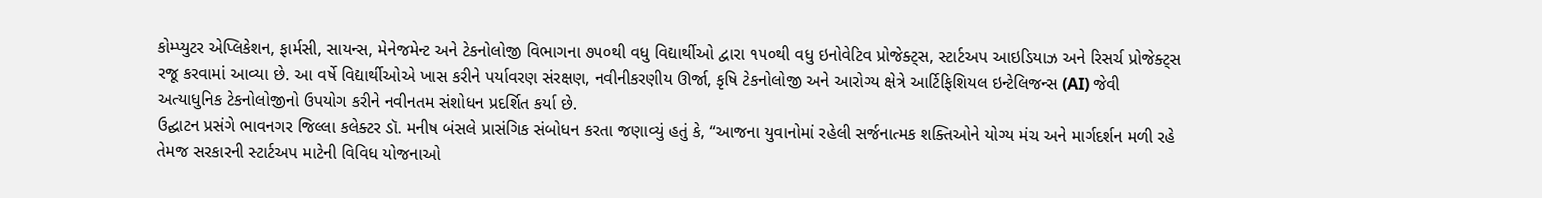કોમ્પ્યુટર એપ્લિકેશન, ફાર્મસી, સાયન્સ, મેનેજમેન્ટ અને ટેકનોલોજી વિભાગના ૭૫૦થી વધુ વિદ્યાર્થીઓ દ્વારા ૧૫૦થી વધુ ઇનોવેટિવ પ્રોજેક્ટ્સ, સ્ટાર્ટઅપ આઇડિયાઝ અને રિસર્ચ પ્રોજેક્ટ્સ રજૂ કરવામાં આવ્યા છે. આ વર્ષે વિદ્યાર્થીઓએ ખાસ કરીને પર્યાવરણ સંરક્ષણ, નવીનીકરણીય ઊર્જા, કૃષિ ટેકનોલોજી અને આરોગ્ય ક્ષેત્રે આર્ટિફિશિયલ ઇન્ટેલિજન્સ (AI) જેવી અત્યાધુનિક ટેકનોલોજીનો ઉપયોગ કરીને નવીનતમ સંશોધન પ્રદર્શિત કર્યા છે.
ઉદ્ઘાટન પ્રસંગે ભાવનગર જિલ્લા કલેક્ટર ડૉ. મનીષ બંસલે પ્રાસંગિક સંબોધન કરતા જણાવ્યું હતું કે, “આજના યુવાનોમાં રહેલી સર્જનાત્મક શક્તિઓને યોગ્ય મંચ અને માર્ગદર્શન મળી રહે તેમજ સરકારની સ્ટાર્ટઅપ માટેની વિવિધ યોજનાઓ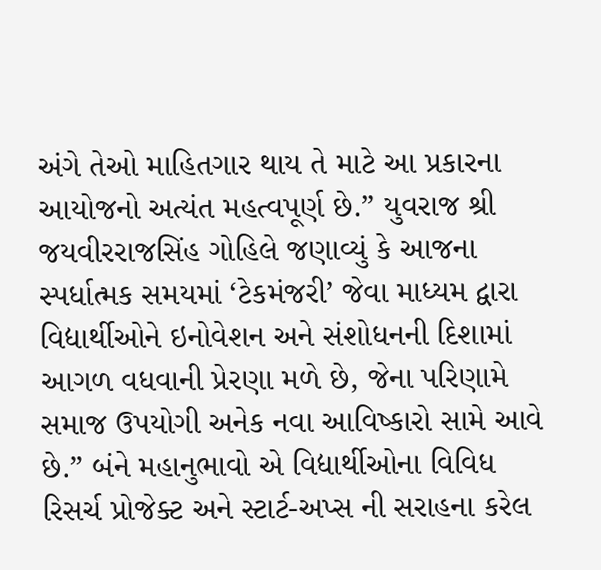અંગે તેઓ માહિતગાર થાય તે માટે આ પ્રકારના આયોજનો અત્યંત મહત્વપૂર્ણ છે.” યુવરાજ શ્રી જયવીરરાજસિંહ ગોહિલે જણાવ્યું કે આજના સ્પર્ધાત્મક સમયમાં ‘ટેકમંજરી’ જેવા માધ્યમ દ્વારા વિદ્યાર્થીઓને ઇનોવેશન અને સંશોધનની દિશામાં આગળ વધવાની પ્રેરણા મળે છે, જેના પરિણામે સમાજ ઉપયોગી અનેક નવા આવિષ્કારો સામે આવે છે.” બંને મહાનુભાવો એ વિદ્યાર્થીઓના વિવિધ રિસર્ચ પ્રોજેક્ટ અને સ્ટાર્ટ-અપ્સ ની સરાહના કરેલ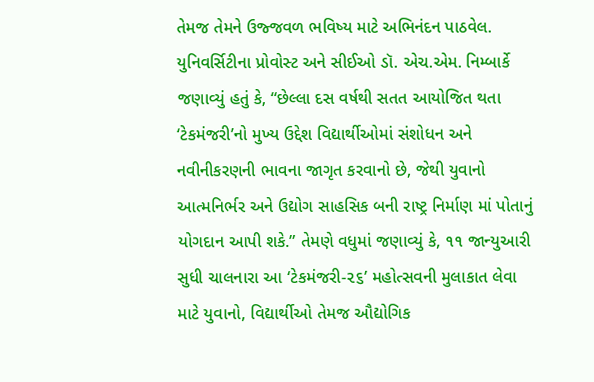તેમજ તેમને ઉજ્જવળ ભવિષ્ય માટે અભિનંદન પાઠવેલ.
યુનિવર્સિટીના પ્રોવોસ્ટ અને સીઈઓ ડૉ. એચ.એમ. નિમ્બાર્કે જણાવ્યું હતું કે, “છેલ્લા દસ વર્ષથી સતત આયોજિત થતા ‘ટેકમંજરી’નો મુખ્ય ઉદ્દેશ વિદ્યાર્થીઓમાં સંશોધન અને નવીનીકરણની ભાવના જાગૃત કરવાનો છે, જેથી યુવાનો આત્મનિર્ભર અને ઉદ્યોગ સાહસિક બની રાષ્ટ્ર નિર્માણ માં પોતાનું યોગદાન આપી શકે.” તેમણે વધુમાં જણાવ્યું કે, ૧૧ જાન્યુઆરી સુધી ચાલનારા આ ‘ટેકમંજરી-૨૬’ મહોત્સવની મુલાકાત લેવા માટે યુવાનો, વિદ્યાર્થીઓ તેમજ ઔદ્યોગિક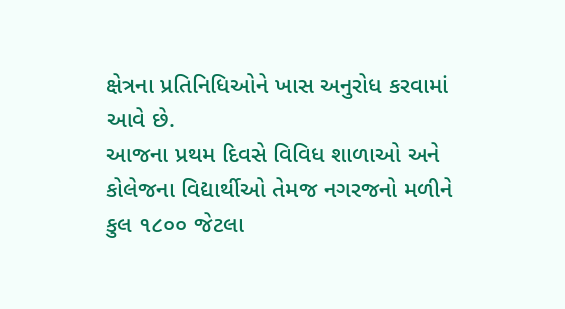ક્ષેત્રના પ્રતિનિધિઓને ખાસ અનુરોધ કરવામાં આવે છે.
આજના પ્રથમ દિવસે વિવિધ શાળાઓ અને કોલેજના વિદ્યાર્થીઓ તેમજ નગરજનો મળીને કુલ ૧૮૦૦ જેટલા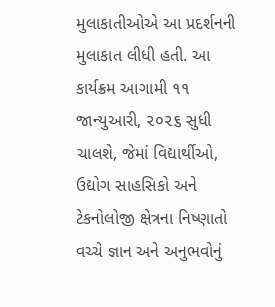મુલાકાતીઓએ આ પ્રદર્શનની મુલાકાત લીધી હતી. આ કાર્યક્રમ આગામી ૧૧ જાન્યુઆરી, ૨૦૨૬ સુધી ચાલશે, જેમાં વિદ્યાર્થીઓ, ઉદ્યોગ સાહસિકો અને ટેકનોલોજી ક્ષેત્રના નિષ્ણાતો વચ્ચે જ્ઞાન અને અનુભવોનું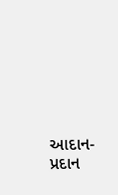આદાન-પ્રદાન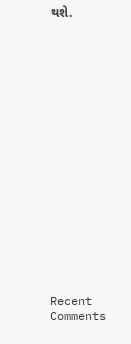થશે.


















Recent Comments